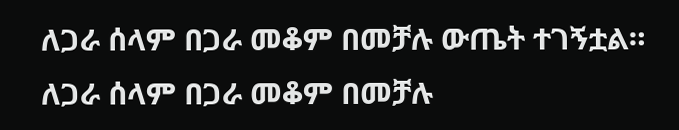ለጋራ ሰላም በጋራ መቆም በመቻሉ ውጤት ተገኝቷል።
ለጋራ ሰላም በጋራ መቆም በመቻሉ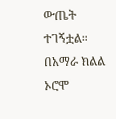ውጤት ተገኝቷል። በአማራ ክልል ኦሮሞ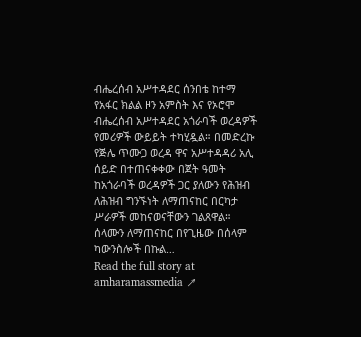ብሔረሰብ አሥተዳደር ሰንበቴ ከተማ የአፋር ክልል ዞን አምስት እና የኦሮሞ ብሔረሰብ አሥተዳደር አጎራባች ወረዳዎች የመሪዎች ውይይት ተካሂዷል። በመድረኩ የጅሌ ጥሙጋ ወረዳ ዋና አሥተዳዳሪ አሊ ሰይድ በተጠናቀቀው በጀት ዓመት ከአጎራባች ወረዳዎች ጋር ያለውን የሕዝብ ለሕዝብ ግንኙነት ለማጠናከር በርካታ ሥራዎች መከናወናቸውን ገልጸዋል። ሰላሙን ለማጠናከር በየጊዜው በሰላም ካውንስሎች በኩል…
Read the full story at amharamassmedia ↗